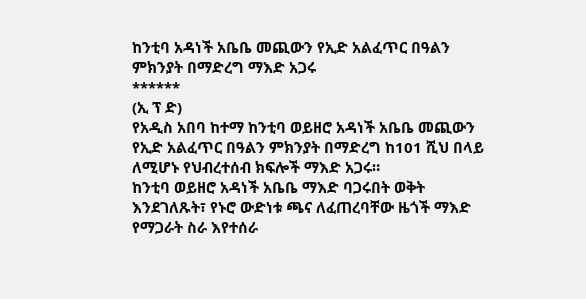ከንቲባ አዳነች አቤቤ መጪውን የኢድ አልፈጥር በዓልን ምክንያት በማድረግ ማእድ አጋሩ
******
(ኢ ፕ ድ)
የአዲስ አበባ ከተማ ከንቲባ ወይዘሮ አዳነች አቤቤ መጪውን የኢድ አልፈጥር በዓልን ምክንያት በማድረግ ከ101 ሺህ በላይ ለሚሆኑ የህብረተሰብ ክፍሎች ማእድ አጋሩ።
ከንቲባ ወይዘሮ አዳነች አቤቤ ማእድ ባጋሩበት ወቅት እንደገለጹት፣ የኑሮ ውድነቱ ጫና ለፈጠረባቸው ዜጎች ማእድ የማጋራት ስራ እየተሰራ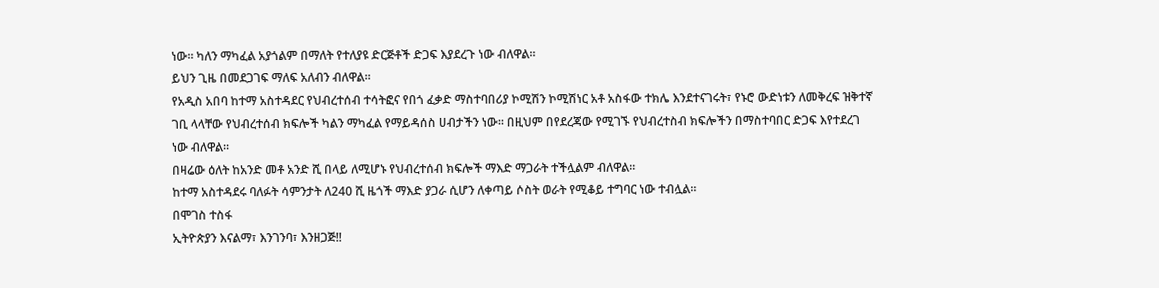ነው። ካለን ማካፈል አያጎልም በማለት የተለያዩ ድርጅቶች ድጋፍ እያደረጉ ነው ብለዋል።
ይህን ጊዜ በመደጋገፍ ማለፍ አለብን ብለዋል።
የአዲስ አበባ ከተማ አስተዳደር የህብረተሰብ ተሳትፎና የበጎ ፈቃድ ማስተባበሪያ ኮሚሽን ኮሚሽነር አቶ አስፋው ተክሌ እንደተናገሩት፣ የኑሮ ውድነቱን ለመቅረፍ ዝቅተኛ ገቢ ላላቸው የህብረተሰብ ክፍሎች ካልን ማካፈል የማይዳሰስ ሀብታችን ነው። በዚህም በየደረጃው የሚገኙ የህብረተስብ ክፍሎችን በማስተባበር ድጋፍ እየተደረገ ነው ብለዋል።
በዛሬው ዕለት ከአንድ መቶ አንድ ሺ በላይ ለሚሆኑ የህብረተሰብ ክፍሎች ማእድ ማጋራት ተችሏልም ብለዋል።
ከተማ አስተዳደሩ ባለፉት ሳምንታት ለ240 ሺ ዜጎች ማእድ ያጋራ ሲሆን ለቀጣይ ሶስት ወራት የሚቆይ ተግባር ነው ተብሏል።
በሞገስ ተስፋ
ኢትዮጵያን እናልማ፣ እንገንባ፣ እንዘጋጅ‼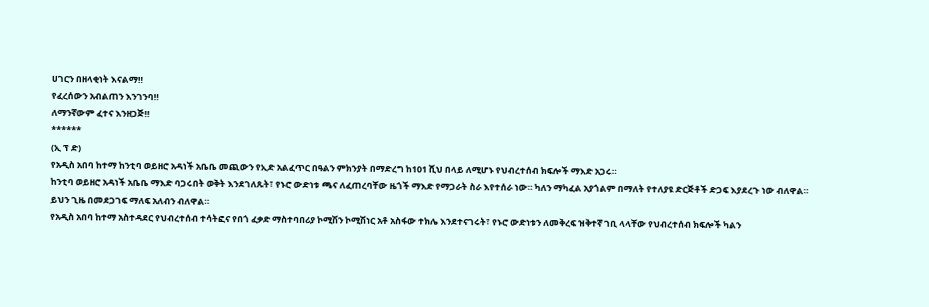ሀገርን በዘላቂነት እናልማ‼
የፈረሰውን አብልጠን እንገንባ‼
ለማንኛውም ፈተና እንዘጋጅ‼
******
(ኢ ፕ ድ)
የአዲስ አበባ ከተማ ከንቲባ ወይዘሮ አዳነች አቤቤ መጪውን የኢድ አልፈጥር በዓልን ምክንያት በማድረግ ከ101 ሺህ በላይ ለሚሆኑ የህብረተሰብ ክፍሎች ማእድ አጋሩ።
ከንቲባ ወይዘሮ አዳነች አቤቤ ማእድ ባጋሩበት ወቅት እንደገለጹት፣ የኑሮ ውድነቱ ጫና ለፈጠረባቸው ዜጎች ማእድ የማጋራት ስራ እየተሰራ ነው። ካለን ማካፈል አያጎልም በማለት የተለያዩ ድርጅቶች ድጋፍ እያደረጉ ነው ብለዋል።
ይህን ጊዜ በመደጋገፍ ማለፍ አለብን ብለዋል።
የአዲስ አበባ ከተማ አስተዳደር የህብረተሰብ ተሳትፎና የበጎ ፈቃድ ማስተባበሪያ ኮሚሽን ኮሚሽነር አቶ አስፋው ተክሌ እንደተናገሩት፣ የኑሮ ውድነቱን ለመቅረፍ ዝቅተኛ ገቢ ላላቸው የህብረተሰብ ክፍሎች ካልን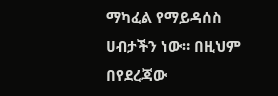ማካፈል የማይዳሰስ ሀብታችን ነው። በዚህም በየደረጃው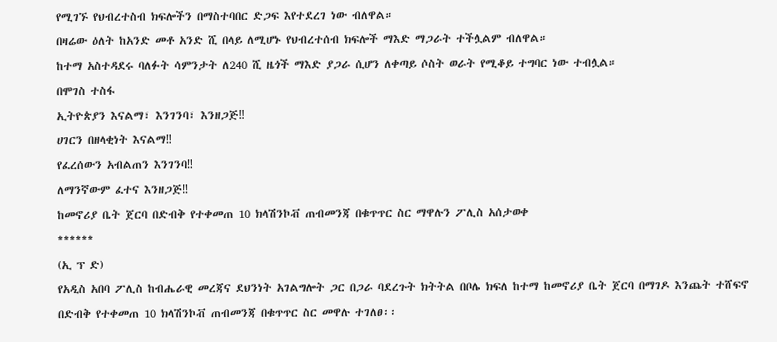የሚገኙ የህብረተስብ ክፍሎችን በማስተባበር ድጋፍ እየተደረገ ነው ብለዋል።
በዛሬው ዕለት ከአንድ መቶ አንድ ሺ በላይ ለሚሆኑ የህብረተሰብ ክፍሎች ማእድ ማጋራት ተችሏልም ብለዋል።
ከተማ አስተዳደሩ ባለፉት ሳምንታት ለ240 ሺ ዜጎች ማእድ ያጋራ ሲሆን ለቀጣይ ሶስት ወራት የሚቆይ ተግባር ነው ተብሏል።
በሞገስ ተስፋ
ኢትዮጵያን እናልማ፣ እንገንባ፣ እንዘጋጅ‼
ሀገርን በዘላቂነት እናልማ‼
የፈረሰውን አብልጠን እንገንባ‼
ለማንኛውም ፈተና እንዘጋጅ‼
ከመኖሪያ ቤት ጀርባ በድብቅ የተቀመጠ 10 ክላሽንኮቭ ጠብመንጃ በቁጥጥር ስር ማዋሉን ፖሊስ አሰታወቀ
******
(ኢ ፕ ድ)
የአዲስ አበባ ፖሊስ ከብሔራዊ መረጃና ደህንነት አገልግሎት ጋር በጋራ ባደረጉት ክትትል በቦሌ ክፍለ ከተማ ከመኖሪያ ቤት ጀርባ በማገዶ እንጨት ተሸፍኖ በድብቅ የተቀመጠ 10 ክላሽንኮቭ ጠብመንጃ በቁጥጥር ስር መዋሉ ተገለፀ፡፡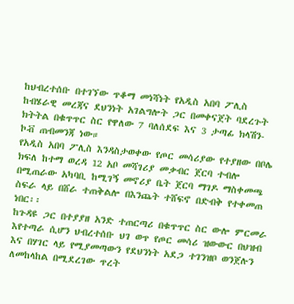ከህብረተሰቡ በተገኘው ጥቆማ መነሻነት የአዲስ አበባ ፖሊስ ከብሄራዊ መረጃና ደህንነት አገልግሎት ጋር በመቀናጀት ባደረጉት ክትትል በቁጥጥር ስር የዋለው 7 ባለሰደፍ እና 3 ታጣፊ ክላሽን-ኮቭ ጠብመንጃ ነው።
የአዲስ አበባ ፖሊስ እንዳስታወቀው የጦር መሳሪያው የተያዘው በቦሌ ክፍለ ከተማ ወረዳ 12 አቦ መሻገሪያ መቃብር ጀርባ ተብሎ በሚጠራው አካባቢ ከሚገኝ መኖሪያ ቤት ጀርባ ማገዶ ማስቀመጫ ስፍራ ላይ በሸራ ተጠቅልሎ በእንጨት ተሸፍኖ በድብቅ የተቀመጠ ነበር፡፡
ከጉዳዩ ጋር በተያያዘ አንድ ተጠርጣሪ በቁጥጥር ስር ውሎ ምርመራ እየተጣራ ሲሆን ህብረተሰቡ ህገ ወጥ የጦር መሳሪ ዝውውር በህዝብ እና በሃገር ላይ የሚያመጣውን የደህንነት አደጋ ተገንዝቦ ወንጀሉን ለመከላከል በሚደረገው ጥረት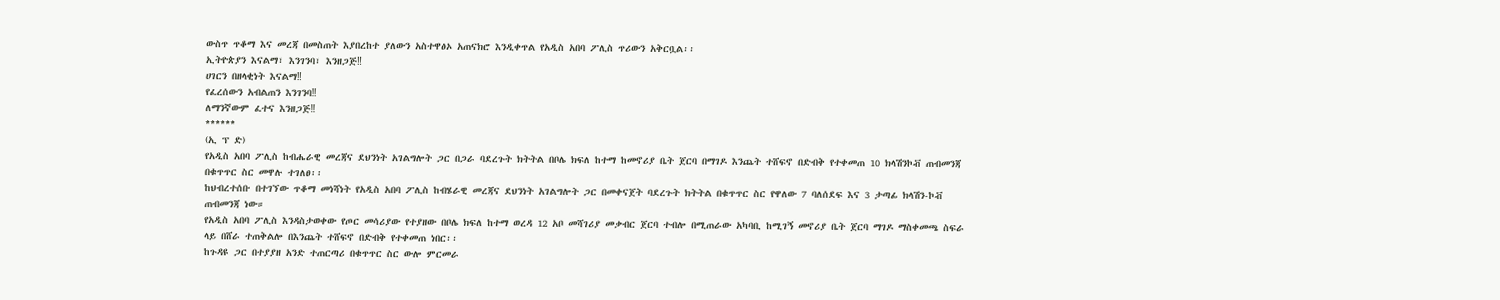ውስጥ ጥቆማ እና መረጃ በመስጠት እያበረከተ ያለውን አስተዋፅኦ አጠናክሮ እንዲቀጥል የአዲስ አበባ ፖሊስ ጥሪውን አቅርቧል፡፡
ኢትዮጵያን እናልማ፣ እንገንባ፣ እንዘጋጅ‼
ሀገርን በዘላቂነት እናልማ‼
የፈረሰውን አብልጠን እንገንባ‼
ለማንኛውም ፈተና እንዘጋጅ‼
******
(ኢ ፕ ድ)
የአዲስ አበባ ፖሊስ ከብሔራዊ መረጃና ደህንነት አገልግሎት ጋር በጋራ ባደረጉት ክትትል በቦሌ ክፍለ ከተማ ከመኖሪያ ቤት ጀርባ በማገዶ እንጨት ተሸፍኖ በድብቅ የተቀመጠ 10 ክላሽንኮቭ ጠብመንጃ በቁጥጥር ስር መዋሉ ተገለፀ፡፡
ከህብረተሰቡ በተገኘው ጥቆማ መነሻነት የአዲስ አበባ ፖሊስ ከብሄራዊ መረጃና ደህንነት አገልግሎት ጋር በመቀናጀት ባደረጉት ክትትል በቁጥጥር ስር የዋለው 7 ባለሰደፍ እና 3 ታጣፊ ክላሽን-ኮቭ ጠብመንጃ ነው።
የአዲስ አበባ ፖሊስ እንዳስታወቀው የጦር መሳሪያው የተያዘው በቦሌ ክፍለ ከተማ ወረዳ 12 አቦ መሻገሪያ መቃብር ጀርባ ተብሎ በሚጠራው አካባቢ ከሚገኝ መኖሪያ ቤት ጀርባ ማገዶ ማስቀመጫ ስፍራ ላይ በሸራ ተጠቅልሎ በእንጨት ተሸፍኖ በድብቅ የተቀመጠ ነበር፡፡
ከጉዳዩ ጋር በተያያዘ አንድ ተጠርጣሪ በቁጥጥር ስር ውሎ ምርመራ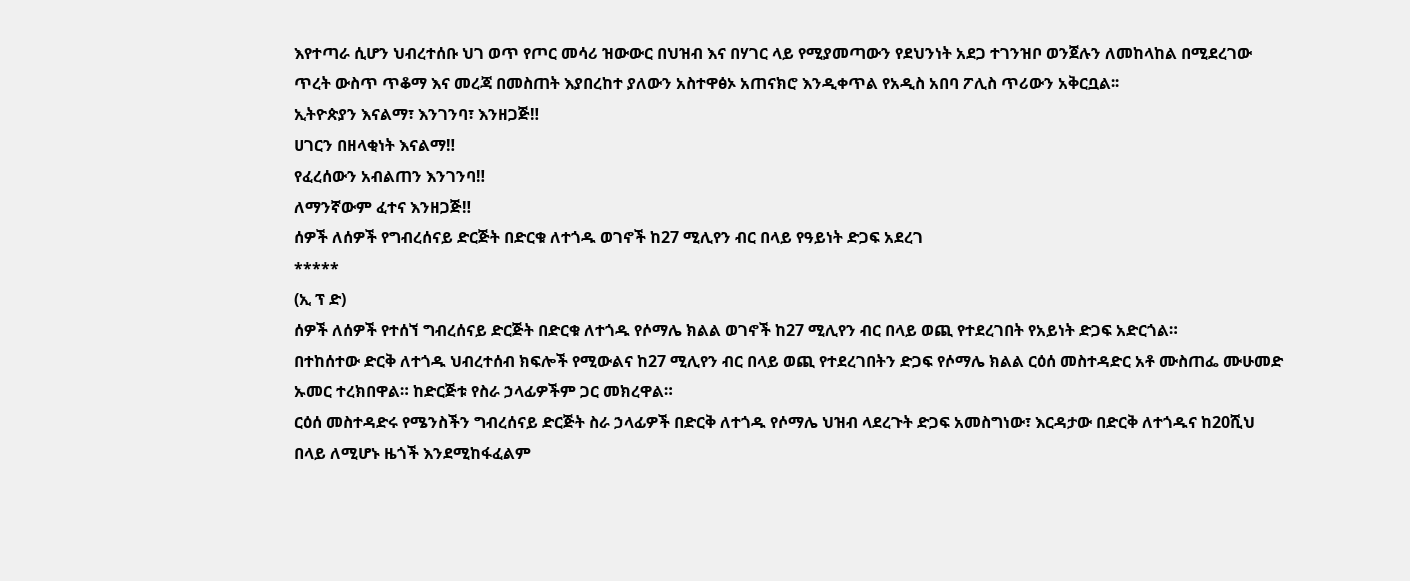እየተጣራ ሲሆን ህብረተሰቡ ህገ ወጥ የጦር መሳሪ ዝውውር በህዝብ እና በሃገር ላይ የሚያመጣውን የደህንነት አደጋ ተገንዝቦ ወንጀሉን ለመከላከል በሚደረገው ጥረት ውስጥ ጥቆማ እና መረጃ በመስጠት እያበረከተ ያለውን አስተዋፅኦ አጠናክሮ እንዲቀጥል የአዲስ አበባ ፖሊስ ጥሪውን አቅርቧል፡፡
ኢትዮጵያን እናልማ፣ እንገንባ፣ እንዘጋጅ‼
ሀገርን በዘላቂነት እናልማ‼
የፈረሰውን አብልጠን እንገንባ‼
ለማንኛውም ፈተና እንዘጋጅ‼
ሰዎች ለሰዎች የግብረሰናይ ድርጅት በድርቁ ለተጎዱ ወገኖች ከ27 ሚሊየን ብር በላይ የዓይነት ድጋፍ አደረገ
*****
(ኢ ፕ ድ)
ሰዎች ለሰዎች የተሰኘ ግብረሰናይ ድርጅት በድርቁ ለተጎዱ የሶማሌ ክልል ወገኖች ከ27 ሚሊየን ብር በላይ ወጪ የተደረገበት የአይነት ድጋፍ አድርጎል።
በተከሰተው ድርቅ ለተጎዱ ህብረተሰብ ክፍሎች የሚውልና ከ27 ሚሊየን ብር በላይ ወጪ የተደረገበትን ድጋፍ የሶማሌ ክልል ርዕሰ መስተዳድር አቶ ሙስጠፌ ሙሁመድ ኡመር ተረክበዋል። ከድርጅቱ የስራ ኃላፊዎችም ጋር መክረዋል።
ርዕሰ መስተዳድሩ የሜንስችን ግብረሰናይ ድርጅት ስራ ኃላፊዎች በድርቅ ለተጎዱ የሶማሌ ህዝብ ላደረጉት ድጋፍ አመስግነው፣ እርዳታው በድርቅ ለተጎዱና ከ20ሺህ በላይ ለሚሆኑ ዜጎች እንደሚከፋፈልም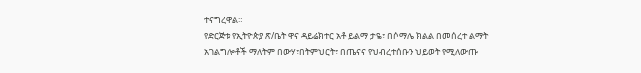ተናግረዋል።
የድርጅቱ የኢትዮጵያ ጽ/ቤት ዋና ዳይሬክተር አቶ ይልማ ታዬ፣ በሶማሌ ክልል በመሰረተ ልማት አገልግሎቶች ማለትም በውሃ፣በትምህርት፣ በጤናና የህብረተሰቡን ህይወት የሚለውጡ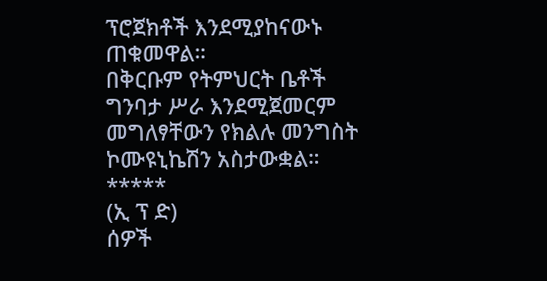ፕሮጀክቶች እንደሚያከናውኑ ጠቁመዋል።
በቅርቡም የትምህርት ቤቶች ግንባታ ሥራ እንደሚጀመርም መግለፃቸውን የክልሉ መንግስት ኮሙዩኒኬሽን አስታውቋል።
*****
(ኢ ፕ ድ)
ሰዎች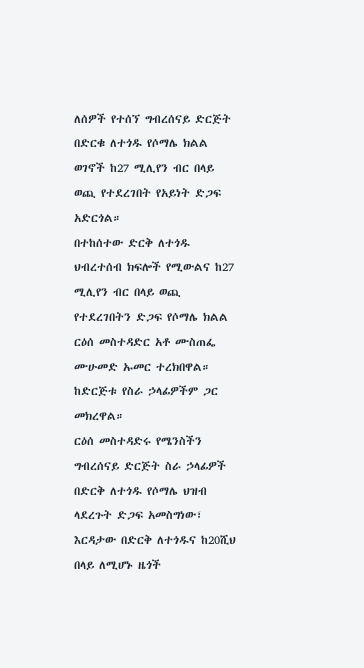ለሰዎች የተሰኘ ግብረሰናይ ድርጅት በድርቁ ለተጎዱ የሶማሌ ክልል ወገኖች ከ27 ሚሊየን ብር በላይ ወጪ የተደረገበት የአይነት ድጋፍ አድርጎል።
በተከሰተው ድርቅ ለተጎዱ ህብረተሰብ ክፍሎች የሚውልና ከ27 ሚሊየን ብር በላይ ወጪ የተደረገበትን ድጋፍ የሶማሌ ክልል ርዕሰ መስተዳድር አቶ ሙስጠፌ ሙሁመድ ኡመር ተረክበዋል። ከድርጅቱ የስራ ኃላፊዎችም ጋር መክረዋል።
ርዕሰ መስተዳድሩ የሜንስችን ግብረሰናይ ድርጅት ስራ ኃላፊዎች በድርቅ ለተጎዱ የሶማሌ ህዝብ ላደረጉት ድጋፍ አመስግነው፣ እርዳታው በድርቅ ለተጎዱና ከ20ሺህ በላይ ለሚሆኑ ዜጎች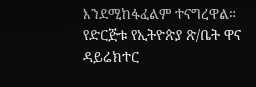እንደሚከፋፈልም ተናግረዋል።
የድርጅቱ የኢትዮጵያ ጽ/ቤት ዋና ዳይሬክተር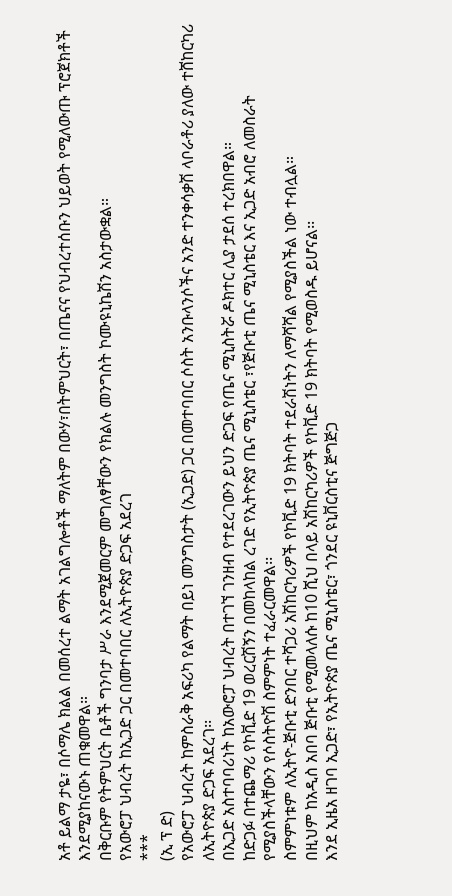አቶ ይልማ ታዬ፣ በሶማሌ ክልል በመሰረተ ልማት አገልግሎቶች ማለትም በውሃ፣በትምህርት፣ በጤናና የህብረተሰቡን ህይወት የሚለውጡ ፕሮጀክቶች እንደሚያከናውኑ ጠቁመዋል።
በቅርቡም የትምህርት ቤቶች ግንባታ ሥራ እንደሚጀመርም መግለፃቸውን የክልሉ መንግስት ኮሙዩኒኬሽን አስታውቋል።
የአውሮፓ ህብረት ከኢጋድ ጋር በመተባበር ለኢትዮጵያ ድጋፍ አደረገ
***
(ኢ ፕ ድ)
የአውሮፓ ህብረት ከምስራቅ አፍሪካ የልማት በይነ መንግስታት (ኢጋድ) ጋር በመተባበር ሶስት አንቡላንሶችና አንድ ተንቀሳቃሽ ላቦራቶሪ ያለው ተሸከርካሪ ለኢትዮጵያ ድጋፍ አደረገ፡፡
በኢጋድ አስተባባሪነት ከአውሮፓ ህብረት በተገኘ ገንዘብ የተደረገውን ይህን ድጋፍ የጤና ሚኒስትሯ ዶክተር ሊያ ታደሰ ተረክበዋል።
ከድጋፉ በተጨማሪ የኮቪድ 19 ወረርሽኝን በመከላከል ረገድ የኢትዮጵያ ጤና ሚኒስቴር ፣የጅቡቲ ጤና ሚኒስቴር እና ኢጋድ አብሮ ለመስራት የሚያስችላቸውን የሶስትዮሽ ስምምነት ተፈራርመዋል፡፡
ስምምነቱም ለኢትዮ-ጅቡቲ ድንበር ተሻጋሪ አሽከርካሪዎች የኮቪድ 19 ክትባት ተደራሽነትን ለማሻሻል የሚያስችል ነው ተብሏል።
በዚህም ከአዲስ አበባ ጅቡቲ የሚመላለሱ ከ10 ሺህ በላይ አሽከርካሪዎች የኮቪድ 19 ክትባት የሚወስዱ ይሆናል፡፡
እንደ ኢዜአ ዘገባ ኢጋድ፣ የኢትዮጵያ ጤና ሚኒስቴር፣ ጎንደር ዩኒቨርስቲና ጅግጅጋ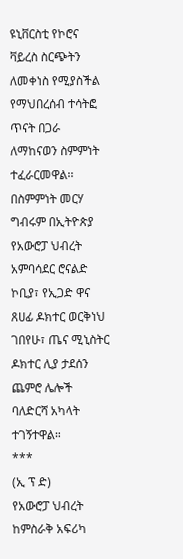ዩኒቨርስቲ የኮሮና ቫይረስ ስርጭትን ለመቀነስ የሚያስችል የማህበረሰብ ተሳትፎ ጥናት በጋራ ለማከናወን ስምምነት ተፈራርመዋል፡፡
በስምምነት መርሃ ግብሩም በኢትዮጵያ የአውሮፓ ህብረት አምባሳደር ሮናልድ ኮቢያ፣ የኢጋድ ዋና ጸሀፊ ዶክተር ወርቅነህ ገበየሁ፣ ጤና ሚኒስትር ዶክተር ሊያ ታደሰን ጨምሮ ሌሎች ባለድርሻ አካላት ተገኝተዋል።
***
(ኢ ፕ ድ)
የአውሮፓ ህብረት ከምስራቅ አፍሪካ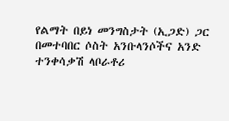የልማት በይነ መንግስታት (ኢጋድ) ጋር በመተባበር ሶስት አንቡላንሶችና አንድ ተንቀሳቃሽ ላቦራቶሪ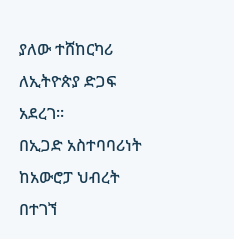ያለው ተሸከርካሪ ለኢትዮጵያ ድጋፍ አደረገ፡፡
በኢጋድ አስተባባሪነት ከአውሮፓ ህብረት በተገኘ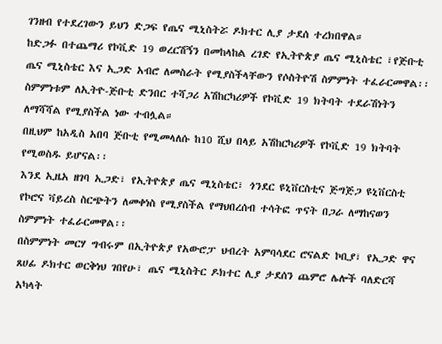ገንዘብ የተደረገውን ይህን ድጋፍ የጤና ሚኒስትሯ ዶክተር ሊያ ታደሰ ተረክበዋል።
ከድጋፉ በተጨማሪ የኮቪድ 19 ወረርሽኝን በመከላከል ረገድ የኢትዮጵያ ጤና ሚኒስቴር ፣የጅቡቲ ጤና ሚኒስቴር እና ኢጋድ አብሮ ለመስራት የሚያስችላቸውን የሶስትዮሽ ስምምነት ተፈራርመዋል፡፡
ስምምነቱም ለኢትዮ-ጅቡቲ ድንበር ተሻጋሪ አሽከርካሪዎች የኮቪድ 19 ክትባት ተደራሽነትን ለማሻሻል የሚያስችል ነው ተብሏል።
በዚህም ከአዲስ አበባ ጅቡቲ የሚመላለሱ ከ10 ሺህ በላይ አሽከርካሪዎች የኮቪድ 19 ክትባት የሚወስዱ ይሆናል፡፡
እንደ ኢዜአ ዘገባ ኢጋድ፣ የኢትዮጵያ ጤና ሚኒስቴር፣ ጎንደር ዩኒቨርስቲና ጅግጅጋ ዩኒቨርስቲ የኮሮና ቫይረስ ስርጭትን ለመቀነስ የሚያስችል የማህበረሰብ ተሳትፎ ጥናት በጋራ ለማከናወን ስምምነት ተፈራርመዋል፡፡
በስምምነት መርሃ ግብሩም በኢትዮጵያ የአውሮፓ ህብረት አምባሳደር ሮናልድ ኮቢያ፣ የኢጋድ ዋና ጸሀፊ ዶክተር ወርቅነህ ገበየሁ፣ ጤና ሚኒስትር ዶክተር ሊያ ታደሰን ጨምሮ ሌሎች ባለድርሻ አካላት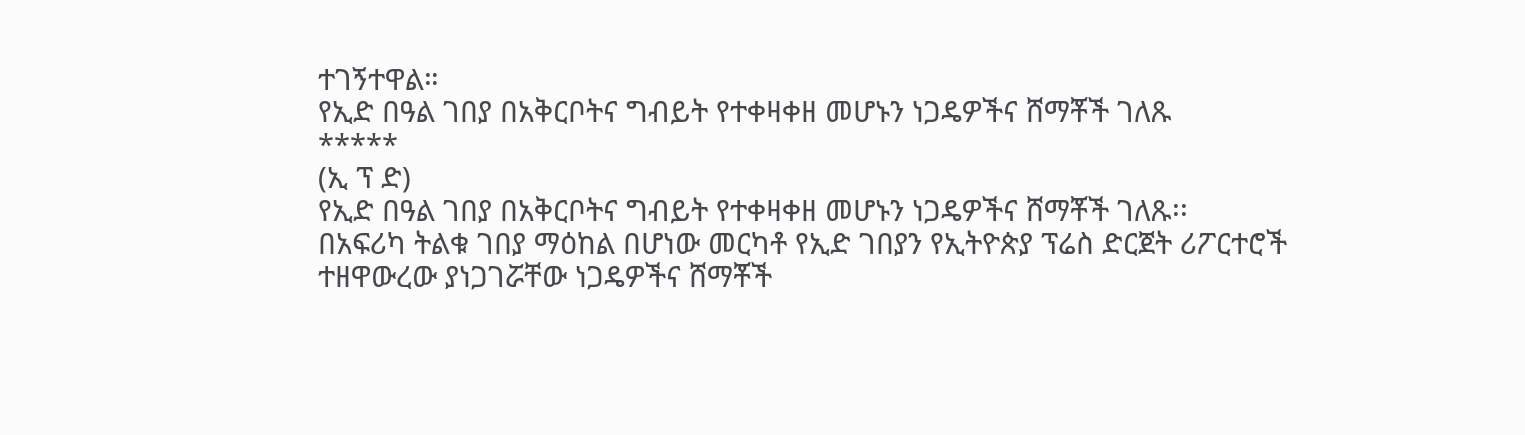ተገኝተዋል።
የኢድ በዓል ገበያ በአቅርቦትና ግብይት የተቀዛቀዘ መሆኑን ነጋዴዎችና ሸማቾች ገለጹ
*****
(ኢ ፕ ድ)
የኢድ በዓል ገበያ በአቅርቦትና ግብይት የተቀዛቀዘ መሆኑን ነጋዴዎችና ሸማቾች ገለጹ፡፡
በአፍሪካ ትልቁ ገበያ ማዕከል በሆነው መርካቶ የኢድ ገበያን የኢትዮጵያ ፕሬስ ድርጀት ሪፖርተሮች ተዘዋውረው ያነጋገሯቸው ነጋዴዎችና ሸማቾች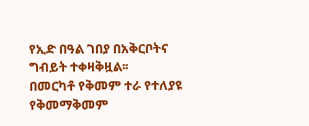የኢድ በዓል ገበያ በአቅርቦትና ግብይት ተቀዛቅዟል፡፡
በመርካቶ የቅመም ተራ የተለያዩ የቅመማቅመም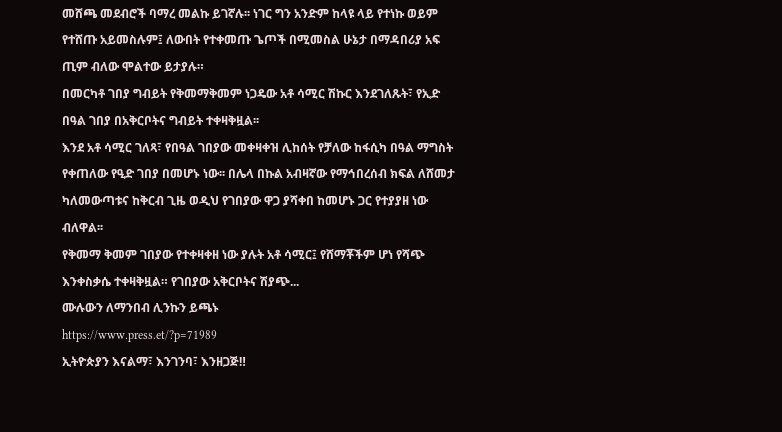መሸጫ መደብሮች ባማረ መልኩ ይገኛሉ፡፡ ነገር ግን አንድም ከላዩ ላይ የተነኩ ወይም የተሸጡ አይመስሉም፤ ለውበት የተቀመጡ ጌጦች በሚመስል ሁኔታ በማዳበሪያ አፍ ጢም ብለው ሞልተው ይታያሉ።
በመርካቶ ገበያ ግብይት የቅመማቅመም ነጋዴው አቶ ሳሚር ሽኩር እንደገለጹት፣ የኢድ በዓል ገበያ በአቅርቦትና ግብይት ተቀዛቅዟል፡፡
እንደ አቶ ሳሚር ገለጻ፣ የበዓል ገበያው መቀዛቀዝ ሊከሰት የቻለው ከፋሲካ በዓል ማግስት የቀጠለው የዒድ ገበያ በመሆኑ ነው፡፡ በሌላ በኩል አብዛኛው የማኅበረሰብ ክፍል ለሸመታ ካለመውጣቱና ከቅርብ ጊዜ ወዲህ የገበያው ዋጋ ያሻቀበ ከመሆኑ ጋር የተያያዘ ነው ብለዋል፡፡
የቅመማ ቅመም ገበያው የተቀዛቀዘ ነው ያሉት አቶ ሳሚር፤ የሸማቾችም ሆነ የሻጭ እንቀስቃሴ ተቀዛቅዟል። የገበያው አቅርቦትና ሽያጭ...
ሙሉውን ለማንበብ ሊንኩን ይጫኑ
https://www.press.et/?p=71989
ኢትዮጵያን እናልማ፣ እንገንባ፣ እንዘጋጅ‼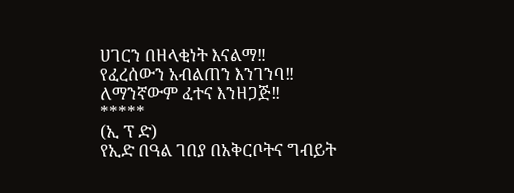ሀገርን በዘላቂነት እናልማ‼
የፈረሰውን አብልጠን እንገንባ‼
ለማንኛውም ፈተና እንዘጋጅ‼
*****
(ኢ ፕ ድ)
የኢድ በዓል ገበያ በአቅርቦትና ግብይት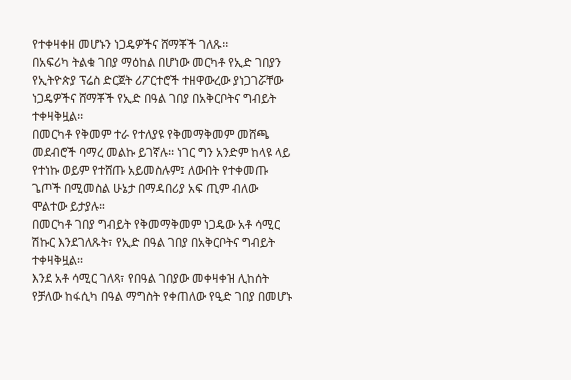የተቀዛቀዘ መሆኑን ነጋዴዎችና ሸማቾች ገለጹ፡፡
በአፍሪካ ትልቁ ገበያ ማዕከል በሆነው መርካቶ የኢድ ገበያን የኢትዮጵያ ፕሬስ ድርጀት ሪፖርተሮች ተዘዋውረው ያነጋገሯቸው ነጋዴዎችና ሸማቾች የኢድ በዓል ገበያ በአቅርቦትና ግብይት ተቀዛቅዟል፡፡
በመርካቶ የቅመም ተራ የተለያዩ የቅመማቅመም መሸጫ መደብሮች ባማረ መልኩ ይገኛሉ፡፡ ነገር ግን አንድም ከላዩ ላይ የተነኩ ወይም የተሸጡ አይመስሉም፤ ለውበት የተቀመጡ ጌጦች በሚመስል ሁኔታ በማዳበሪያ አፍ ጢም ብለው ሞልተው ይታያሉ።
በመርካቶ ገበያ ግብይት የቅመማቅመም ነጋዴው አቶ ሳሚር ሽኩር እንደገለጹት፣ የኢድ በዓል ገበያ በአቅርቦትና ግብይት ተቀዛቅዟል፡፡
እንደ አቶ ሳሚር ገለጻ፣ የበዓል ገበያው መቀዛቀዝ ሊከሰት የቻለው ከፋሲካ በዓል ማግስት የቀጠለው የዒድ ገበያ በመሆኑ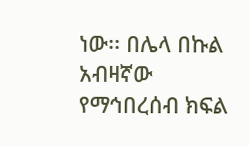ነው፡፡ በሌላ በኩል አብዛኛው የማኅበረሰብ ክፍል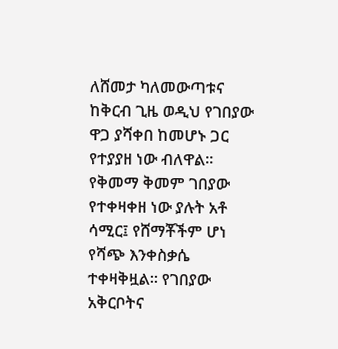ለሸመታ ካለመውጣቱና ከቅርብ ጊዜ ወዲህ የገበያው ዋጋ ያሻቀበ ከመሆኑ ጋር የተያያዘ ነው ብለዋል፡፡
የቅመማ ቅመም ገበያው የተቀዛቀዘ ነው ያሉት አቶ ሳሚር፤ የሸማቾችም ሆነ የሻጭ እንቀስቃሴ ተቀዛቅዟል። የገበያው አቅርቦትና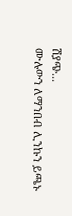ሽያጭ...
ሙሉውን ለማንበብ ሊንኩን ይጫኑ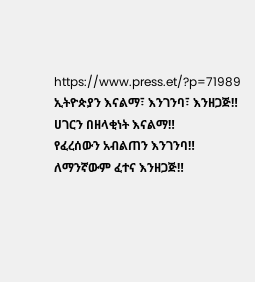https://www.press.et/?p=71989
ኢትዮጵያን እናልማ፣ እንገንባ፣ እንዘጋጅ‼
ሀገርን በዘላቂነት እናልማ‼
የፈረሰውን አብልጠን እንገንባ‼
ለማንኛውም ፈተና እንዘጋጅ‼